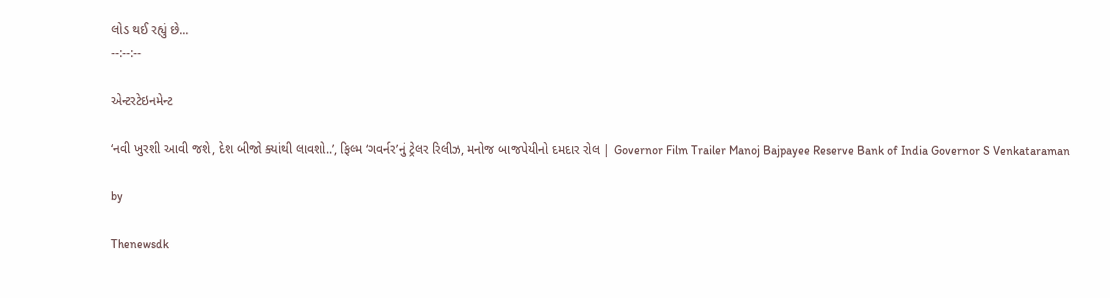લોડ થઈ રહ્યું છે...
--:--:--

એન્ટરટેઇનમેન્ટ

‘નવી ખુરશી આવી જશે, દેશ બીજો ક્યાંથી લાવશો..’, ફિલ્મ ‘ગવર્નર’નું ટ્રેલર રિલીઝ, મનોજ બાજપેયીનો દમદાર રોલ | Governor Film Trailer Manoj Bajpayee Reserve Bank of India Governor S Venkataraman

by

Thenewsdk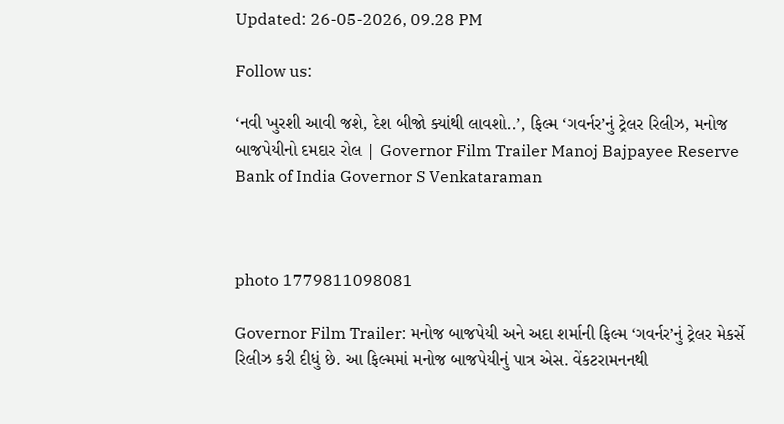Updated: 26-05-2026, 09.28 PM

Follow us:

‘નવી ખુરશી આવી જશે, દેશ બીજો ક્યાંથી લાવશો..’, ફિલ્મ ‘ગવર્નર’નું ટ્રેલર રિલીઝ, મનોજ બાજપેયીનો દમદાર રોલ | Governor Film Trailer Manoj Bajpayee Reserve Bank of India Governor S Venkataraman



photo 1779811098081

Governor Film Trailer: મનોજ બાજપેયી અને અદા શર્માની ફિલ્મ ‘ગવર્નર’નું ટ્રેલર મેકર્સે રિલીઝ કરી દીધું છે. આ ફિલ્મમાં મનોજ બાજપેયીનું પાત્ર એસ. વેંકટરામનનથી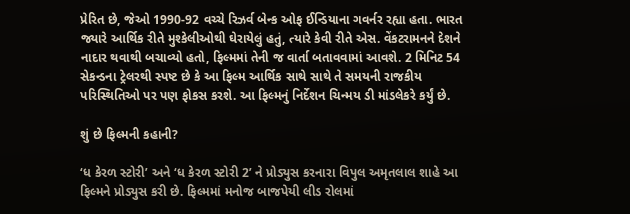પ્રેરિત છે, જેઓ 1990-92 વચ્ચે રિઝર્વ બેન્ક ઓફ ઈન્ડિયાના ગવર્નર રહ્યા હતા. ભારત જ્યારે આર્થિક રીતે મુશ્કેલીઓથી ઘેરાયેલું હતું, ત્યારે કેવી રીતે એસ. વેંકટરામનને દેશને નાદાર થવાથી બચાવ્યો હતો, ફિલ્મમાં તેની જ વાર્તા બતાવવામાં આવશે. 2 મિનિટ 54 સેકન્ડના ટ્રેલરથી સ્પષ્ટ છે કે આ ફિલ્મ આર્થિક સાથે સાથે તે સમયની રાજકીય પરિસ્થિતિઓ પર પણ ફોકસ કરશે. આ ફિલ્મનું નિર્દેશન ચિન્મય ડી માંડલેકરે કર્યું છે.

શું છે ફિલ્મની કહાની?

‘ધ કેરળ સ્ટોરી’ અને ‘ધ કેરળ સ્ટોરી 2’ ને પ્રોડ્યુસ કરનારા વિપુલ અમૃતલાલ શાહે આ ફિલ્મને પ્રોડ્યુસ કરી છે. ફિલ્મમાં મનોજ બાજપેયી લીડ રોલમાં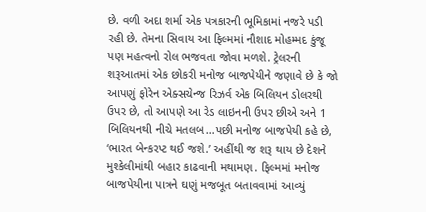છે. વળી અદા શર્મા એક પત્રકારની ભૂમિકામાં નજરે પડી રહી છે. તેમના સિવાય આ ફિલ્મમાં નૌશાદ મોહમ્મદ કુંજૂ પણ મહત્વનો રોલ ભજવતા જોવા મળશે. ટ્રેલરની શરૂઆતમાં એક છોકરી મનોજ બાજપેયીને જણાવે છે કે જો આપણું ફોરેન એક્સચેન્જ રિઝર્વ એક બિલિયન ડોલરથી ઉપર છે, તો આપણે આ રેડ લાઇનની ઉપર છીએ અને 1 બિલિયનથી નીચે મતલબ…પછી મનોજ બાજપેયી કહે છે, ‘ભારત બેન્કરપ્ટ થઈ જશે.’ અહીંથી જ શરૂ થાય છે દેશને મુશ્કેલીમાંથી બહાર કાઢવાની મથામણ. ફિલ્મમાં મનોજ બાજપેયીના પાત્રને ઘણું મજબૂત બતાવવામાં આવ્યું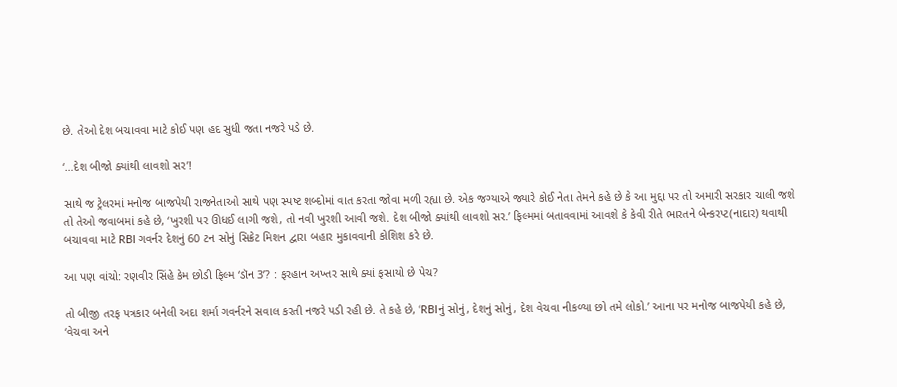છે. તેઓ દેશ બચાવવા માટે કોઈ પણ હદ સુધી જતા નજરે પડે છે.

‘…દેશ બીજો ક્યાંથી લાવશો સર’!

સાથે જ ટ્રેલરમાં મનોજ બાજપેયી રાજનેતાઓ સાથે પણ સ્પષ્ટ શબ્દોમાં વાત કરતા જોવા મળી રહ્યા છે. એક જગ્યાએ જ્યારે કોઈ નેતા તેમને કહે છે કે આ મુદ્દા પર તો અમારી સરકાર ચાલી જશે તો તેઓ જવાબમાં કહે છે, ‘ખુરશી પર ઊધઈ લાગી જશે, તો નવી ખુરશી આવી જશે. દેશ બીજો ક્યાંથી લાવશો સર.’ ફિલ્મમાં બતાવવામાં આવશે કે કેવી રીતે ભારતને બેન્કરપ્ટ(નાદાર) થવાથી બચાવવા માટે RBI ગવર્નર દેશનું 60 ટન સોનું સિક્રેટ મિશન દ્વારા બહાર મુકાવવાની કોશિશ કરે છે.

આ પણ વાંચો: રણવીર સિંહે કેમ છોડી ફિલ્મ ‘ડૉન 3’? : ફરહાન અખ્તર સાથે ક્યાં ફસાયો છે પેચ?

તો બીજી તરફ પત્રકાર બનેલી અદા શર્મા ગવર્નરને સવાલ કરતી નજરે પડી રહી છે. તે કહે છે, ‘RBIનું સોનું, દેશનું સોનું, દેશ વેચવા નીકળ્યા છો તમે લોકો.’ આના પર મનોજ બાજપેયી કહે છે, ‘વેચવા અને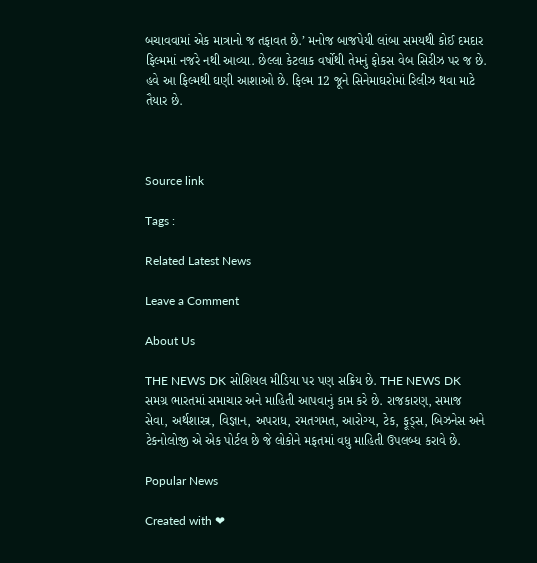બચાવવામાં એક માત્રાનો જ તફાવત છે.’ મનોજ બાજપેયી લાંબા સમયથી કોઈ દમદાર ફિલ્મમાં નજરે નથી આવ્યા. છેલ્લા કેટલાક વર્ષોથી તેમનું ફોકસ વેબ સિરીઝ પર જ છે. હવે આ ફિલ્મથી ઘણી આશાઓ છે. ફિલ્મ 12 જૂને સિનેમાઘરોમાં રિલીઝ થવા માટે તૈયાર છે.



Source link

Tags :

Related Latest News

Leave a Comment

About Us

THE NEWS DK સોશિયલ મીડિયા પર પણ સક્રિય છે. THE NEWS DK સમગ્ર ભારતમાં સમાચાર અને માહિતી આપવાનું કામ કરે છે. રાજકારણ, સમાજ સેવા, અર્થશાસ્ત્ર, વિજ્ઞાન, અપરાધ, રમતગમત, આરોગ્ય, ટેક, ફૂડ્સ, બિઝનેસ અને ટેકનોલોજી એ એક પોર્ટલ છે જે લોકોને મફતમાં વધુ માહિતી ઉપલબ્ધ કરાવે છે.

Popular News

Created with ❤